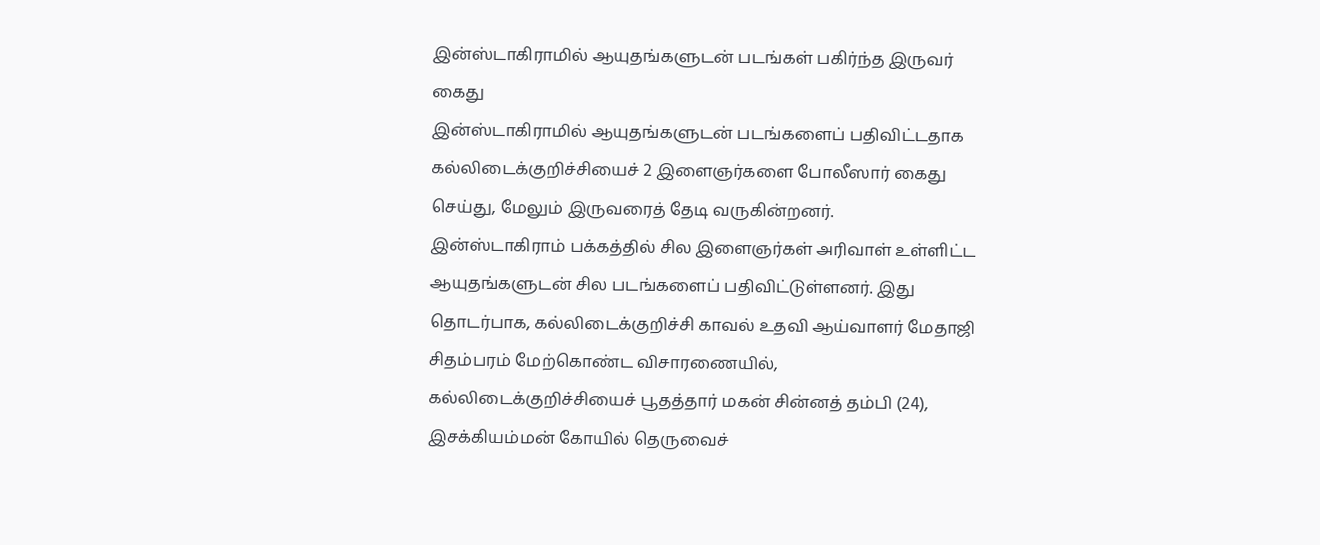இன்ஸ்டாகிராமில் ஆயுதங்களுடன் படங்கள் பகிர்ந்த இருவர் கைது
இன்ஸ்டாகிராமில் ஆயுதங்களுடன் படங்களைப் பதிவிட்டதாக கல்லிடைக்குறிச்சியைச் 2 இளைஞர்களை போலீஸார் கைது செய்து, மேலும் இருவரைத் தேடி வருகின்றனர்.
இன்ஸ்டாகிராம் பக்கத்தில் சில இளைஞர்கள் அரிவாள் உள்ளிட்ட ஆயுதங்களுடன் சில படங்களைப் பதிவிட்டுள்ளனர். இது தொடர்பாக, கல்லிடைக்குறிச்சி காவல் உதவி ஆய்வாளர் மேதாஜி சிதம்பரம் மேற்கொண்ட விசாரணையில், கல்லிடைக்குறிச்சியைச் பூதத்தார் மகன் சின்னத் தம்பி (24), இசக்கியம்மன் கோயில் தெருவைச்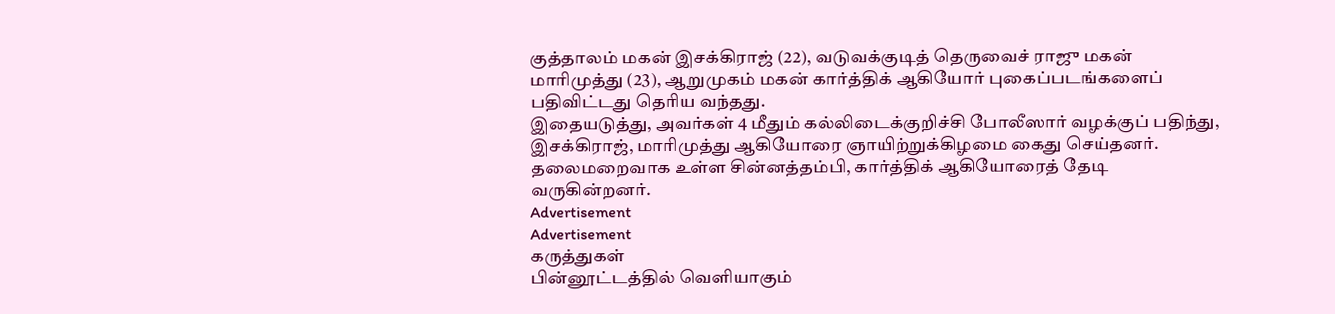குத்தாலம் மகன் இசக்கிராஜ் (22), வடுவக்குடித் தெருவைச் ராஜு மகன் மாரிமுத்து (23), ஆறுமுகம் மகன் கார்த்திக் ஆகியோர் புகைப்படங்களைப் பதிவிட்டது தெரிய வந்தது.
இதையடுத்து, அவர்கள் 4 மீதும் கல்லிடைக்குறிச்சி போலீஸார் வழக்குப் பதிந்து, இசக்கிராஜ், மாரிமுத்து ஆகியோரை ஞாயிற்றுக்கிழமை கைது செய்தனர். தலைமறைவாக உள்ள சின்னத்தம்பி, கார்த்திக் ஆகியோரைத் தேடி வருகின்றனர்.
Advertisement
Advertisement
கருத்துகள்
பின்னூட்டத்தில் வெளியாகும்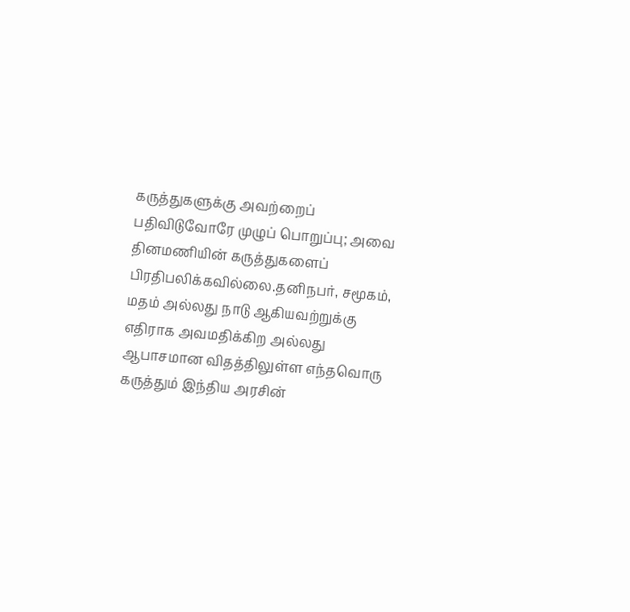கருத்துகளுக்கு அவற்றைப் பதிவிடுவோரே முழுப் பொறுப்பு; அவை தினமணியின் கருத்துகளைப் பிரதிபலிக்கவில்லை.தனிநபர், சமூகம், மதம் அல்லது நாடு ஆகியவற்றுக்கு எதிராக அவமதிக்கிற அல்லது ஆபாசமான விதத்திலுள்ள எந்தவொரு கருத்தும் இந்திய அரசின்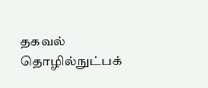தகவல் தொழில்நுட்பக்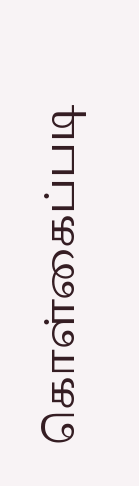கொள்கைப்படி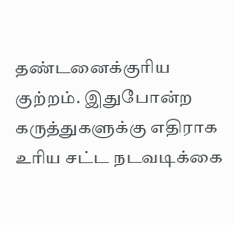தண்டனைக்குரிய குற்றம். இதுபோன்ற கருத்துகளுக்கு எதிராக உரிய சட்ட நடவடிக்கை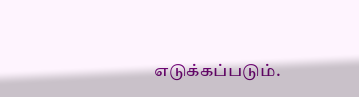எடுக்கப்படும்.